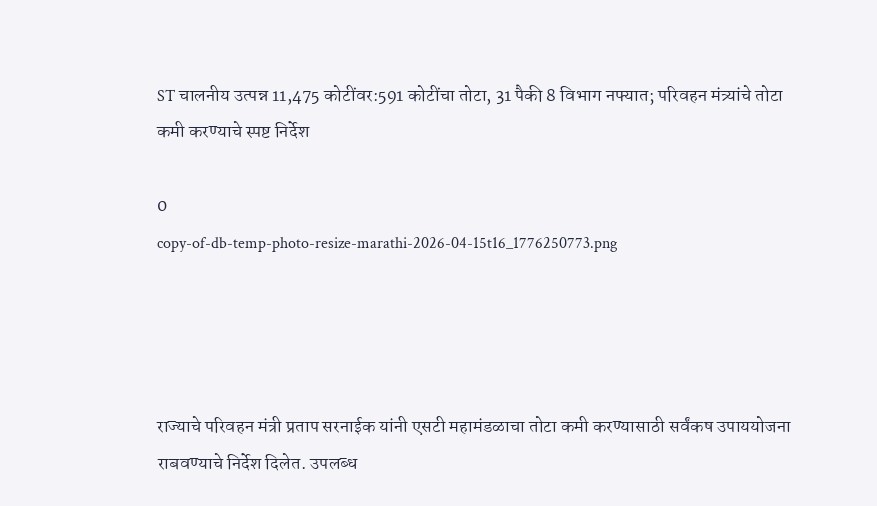ST चालनीय उत्पन्न 11,475 कोटींवर:591 कोटींचा तोटा, 31 पैकी 8 विभाग नफ्यात; परिवहन मंत्र्यांचे तोटा कमी करण्याचे स्पष्ट निर्देश

0
copy-of-db-temp-photo-resize-marathi-2026-04-15t16_1776250773.png




राज्याचे परिवहन मंत्री प्रताप सरनाईक यांनी एसटी महामंडळाचा तोटा कमी करण्यासाठी सर्वंकष उपाययोजना राबवण्याचे निर्देश दिलेत. उपलब्ध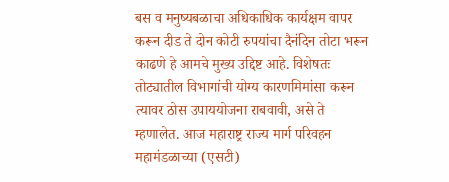बस व मनुष्यबळाचा अधिकाधिक कार्यक्षम वापर करून दीड ते दोन कोटी रुपयांचा दैनंदिन तोटा भरून काढणे हे आमचे मुख्य उद्दिष्ट आहे. विशेषतः तोट्यातील विभागांची योग्य कारणमिमांसा करून त्यावर ठोस उपाययोजना राबवावी, असे ते म्हणालेत. आज महाराष्ट्र राज्य मार्ग परिवहन महामंडळाच्या (एसटी)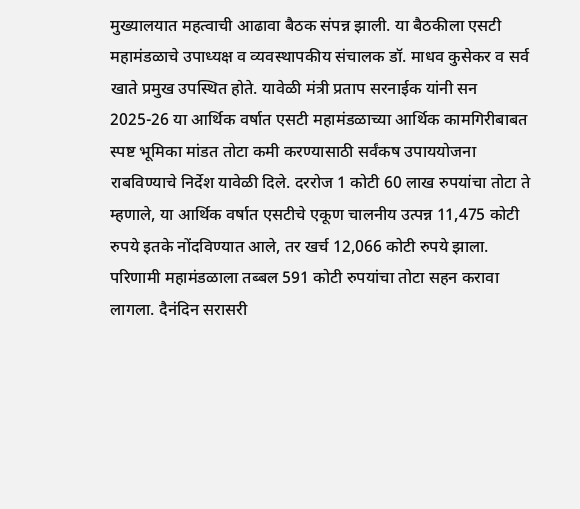मुख्यालयात महत्वाची आढावा बैठक संपन्न झाली. या बैठकीला एसटी महामंडळाचे उपाध्यक्ष व व्यवस्थापकीय संचालक डॉ. माधव कुसेकर व सर्व खाते प्रमुख उपस्थित होते. यावेळी मंत्री प्रताप सरनाईक यांनी सन 2025-26 या आर्थिक वर्षात एसटी महामंडळाच्या आर्थिक कामगिरीबाबत स्पष्ट भूमिका मांडत तोटा कमी करण्यासाठी सर्वंकष उपाययोजना राबविण्याचे निर्देश यावेळी दिले. दररोज 1 कोटी 60 लाख रुपयांचा तोटा ते म्हणाले, या आर्थिक वर्षात एसटीचे एकूण चालनीय उत्पन्न 11,475 कोटी रुपये इतके नोंदविण्यात आले, तर खर्च 12,066 कोटी रुपये झाला. परिणामी महामंडळाला तब्बल 591 कोटी रुपयांचा तोटा सहन करावा लागला. दैनंदिन सरासरी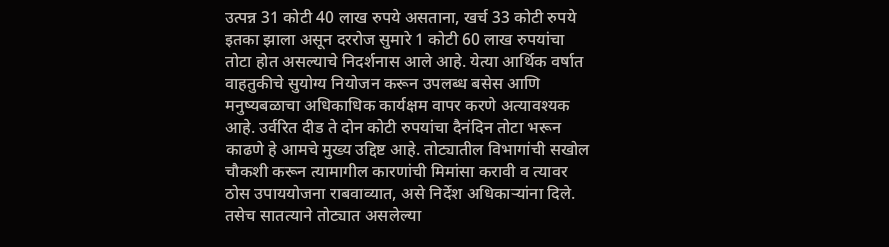उत्पन्न 31 कोटी 40 लाख रुपये असताना, खर्च 33 कोटी रुपये इतका झाला असून दररोज सुमारे 1 कोटी 60 लाख रुपयांचा तोटा होत असल्याचे निदर्शनास आले आहे. येत्या आर्थिक वर्षात वाहतुकीचे सुयोग्य नियोजन करून उपलब्ध बसेस आणि मनुष्यबळाचा अधिकाधिक कार्यक्षम वापर करणे अत्यावश्यक आहे. उर्वरित दीड ते दोन कोटी रुपयांचा दैनंदिन तोटा भरून काढणे हे आमचे मुख्य उद्दिष्ट आहे. तोट्यातील विभागांची सखोल चौकशी करून त्यामागील कारणांची मिमांसा करावी व त्यावर ठोस उपाययोजना राबवाव्यात, असे निर्देश अधिकाऱ्यांना दिले. तसेच सातत्याने तोट्यात असलेल्या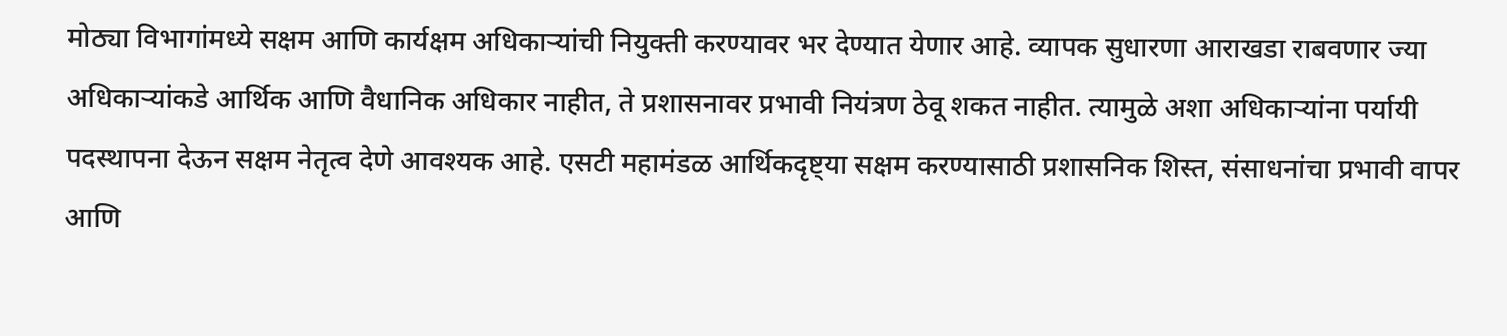मोठ्या विभागांमध्ये सक्षम आणि कार्यक्षम अधिकाऱ्यांची नियुक्ती करण्यावर भर देण्यात येणार आहे. व्यापक सुधारणा आराखडा राबवणार ज्या अधिकाऱ्यांकडे आर्थिक आणि वैधानिक अधिकार नाहीत, ते प्रशासनावर प्रभावी नियंत्रण ठेवू शकत नाहीत. त्यामुळे अशा अधिकाऱ्यांना पर्यायी पदस्थापना देऊन सक्षम नेतृत्व देणे आवश्यक आहे. एसटी महामंडळ आर्थिकदृष्ट्या सक्षम करण्यासाठी प्रशासनिक शिस्त, संसाधनांचा प्रभावी वापर आणि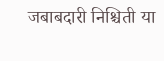जबाबदारी निश्चिती या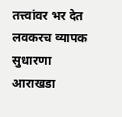तत्त्वांवर भर देत लवकरच व्यापक सुधारणा आराखडा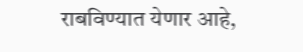राबविण्यात येणार आहे,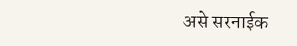असे सरनाईक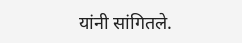यांनी सांगितले.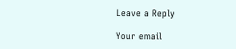Leave a Reply

Your email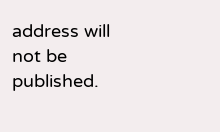address will not be published.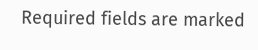Required fields are marked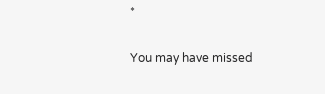*

You may have missed